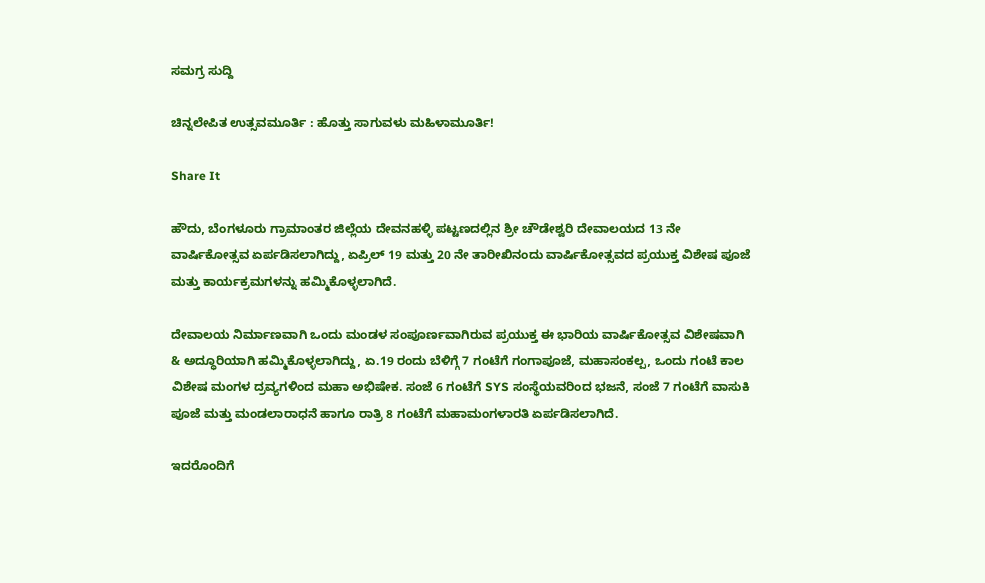ಸಮಗ್ರ ಸುದ್ದಿ

ಚಿನ್ನಲೇಪಿತ ಉತ್ಸವಮೂರ್ತಿ : ಹೊತ್ತು ಸಾಗುವಳು ಮಹಿಳಾಮೂರ್ತಿ!

Share It

ಹೌದು, ಬೆಂಗಳೂರು ಗ್ರಾಮಾಂತರ ಜಿಲ್ಲೆಯ ದೇವನಹಳ್ಳಿ ಪಟ್ಟಣದಲ್ಲಿನ ಶ್ರೀ ಚೌಡೇಶ್ವರಿ ದೇವಾಲಯದ 13 ನೇ ವಾರ್ಷಿಕೋತ್ಸವ ಏರ್ಪಡಿಸಲಾಗಿದ್ದು, ಏಪ್ರಿಲ್ 19 ಮತ್ತು 20 ನೇ ತಾರೀಖಿನಂದು ವಾರ್ಷಿಕೋತ್ಸವದ ಪ್ರಯುಕ್ತ ವಿಶೇಷ ಪೂಜೆ ಮತ್ತು ಕಾರ್ಯಕ್ರಮಗಳನ್ನು ಹಮ್ಮಿಕೊಳ್ಳಲಾಗಿದೆ.

ದೇವಾಲಯ ನಿರ್ಮಾಣವಾಗಿ ಒಂದು ಮಂಡಳ ಸಂಪೂರ್ಣವಾಗಿರುವ ಪ್ರಯುಕ್ತ ಈ ಭಾರಿಯ ವಾರ್ಷಿಕೋತ್ಸವ ವಿಶೇಷವಾಗಿ & ಅದ್ಧೂರಿಯಾಗಿ ಹಮ್ಮಿಕೊಳ್ಳಲಾಗಿದ್ದು, ಏ.19 ರಂದು ಬೆಳಿಗ್ಗೆ 7 ಗಂಟೆಗೆ ಗಂಗಾಪೂಜೆ, ಮಹಾಸಂಕಲ್ಪ, ಒಂದು ಗಂಟೆ ಕಾಲ ವಿಶೇಷ ಮಂಗಳ ದ್ರವ್ಯಗಳಿಂದ ಮಹಾ ಅಭಿಷೇಕ. ಸಂಜೆ 6 ಗಂಟೆಗೆ SYS ಸಂಸ್ಥೆಯವರಿಂದ ಭಜನೆ, ಸಂಜೆ 7 ಗಂಟೆಗೆ ವಾಸುಕಿ ಪೂಜೆ ಮತ್ತು ಮಂಡಲಾರಾಧನೆ ಹಾಗೂ ರಾತ್ರಿ 8 ಗಂಟೆಗೆ ಮಹಾಮಂಗಳಾರತಿ ಏರ್ಪಡಿಸಲಾಗಿದೆ.

ಇದರೊಂದಿಗೆ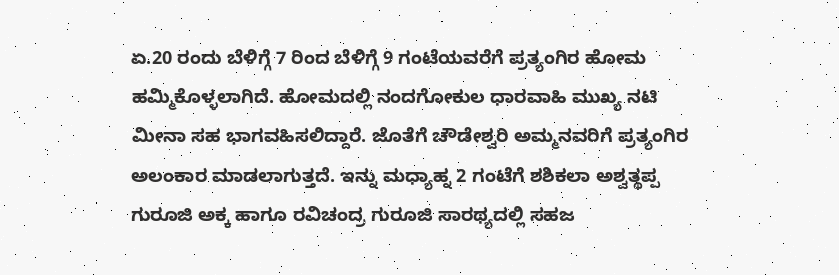ಏ.20 ರಂದು ಬೆಳಿಗ್ಗೆ 7 ರಿಂದ ಬೆಳಿಗ್ಗೆ 9 ಗಂಟೆಯವರೆಗೆ ಪ್ರತ್ಯಂಗಿರ ಹೋಮ ಹಮ್ಮಿಕೊಳ್ಳಲಾಗಿದೆ. ಹೋಮದಲ್ಲಿ ನಂದಗೋಕುಲ ಧಾರವಾಹಿ ಮುಖ್ಯ ನಟಿ ಮೀನಾ ಸಹ ಭಾಗವಹಿಸಲಿದ್ದಾರೆ. ಜೊತೆಗೆ ಚೌಡೇಶ್ವರಿ ಅಮ್ಮನವರಿಗೆ ಪ್ರತ್ಯಂಗಿರ ಅಲಂಕಾರ ಮಾಡಲಾಗುತ್ತದೆ. ಇನ್ನು ಮಧ್ಯಾಹ್ನ 2 ಗಂಟೆಗೆ ಶಶಿಕಲಾ ಅಶ್ವತ್ಥಪ್ಪ ಗುರೂಜಿ ಅಕ್ಕ ಹಾಗೂ ರವಿಚಂದ್ರ ಗುರೂಜಿ ಸಾರಥ್ಯದಲ್ಲಿ ಸಹಜ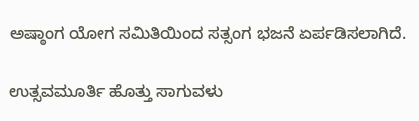ಅಷ್ಠಾಂಗ ಯೋಗ ಸಮಿತಿಯಿಂದ ಸತ್ಸಂಗ ಭಜನೆ ಏರ್ಪಡಿಸಲಾಗಿದೆ.

ಉತ್ಸವಮೂರ್ತಿ ಹೊತ್ತು ಸಾಗುವಳು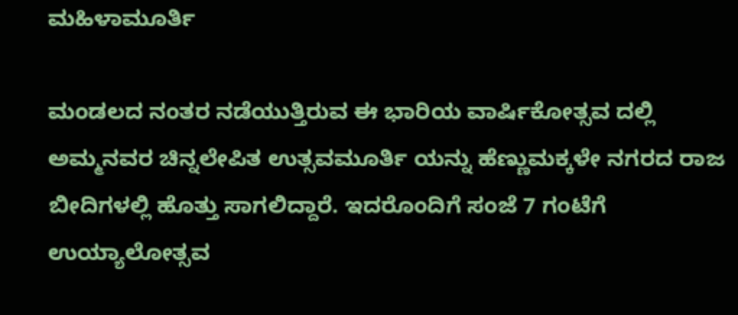ಮಹಿಳಾಮೂರ್ತಿ

ಮಂಡಲದ ನಂತರ ನಡೆಯುತ್ತಿರುವ ಈ ಭಾರಿಯ ವಾರ್ಷಿಕೋತ್ಸವ ದಲ್ಲಿ ಅಮ್ಮನವರ ಚಿನ್ನಲೇಪಿತ ಉತ್ಸವಮೂರ್ತಿ ಯನ್ನು ಹೆಣ್ಣುಮಕ್ಕಳೇ ನಗರದ ರಾಜ ಬೀದಿಗಳಲ್ಲಿ ಹೊತ್ತು ಸಾಗಲಿದ್ದಾರೆ. ಇದರೊಂದಿಗೆ ಸಂಜೆ 7 ಗಂಟೆಗೆ ಉಯ್ಯಾಲೋತ್ಸವ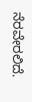ನೆರವೇರಲಿದೆ.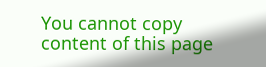You cannot copy content of this page